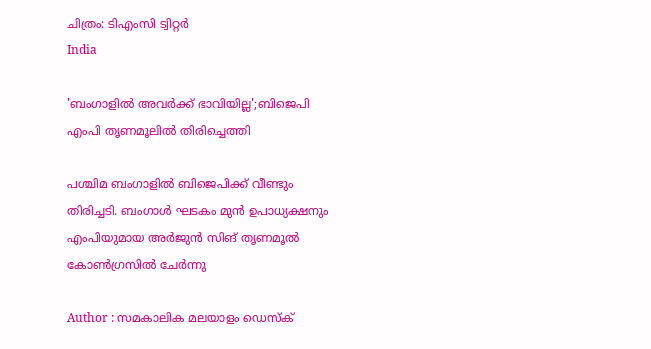ചിത്രം: ടിഎംസി ട്വിറ്റര്‍
India

'ബംഗാളില്‍ അവര്‍ക്ക് ഭാവിയില്ല';ബിജെപി എംപി തൃണമൂലില്‍ തിരിച്ചെത്തി

പശ്ചിമ ബംഗാളില്‍ ബിജെപിക്ക് വീണ്ടും തിരിച്ചടി. ബംഗാള്‍ ഘടകം മുന്‍ ഉപാധ്യക്ഷനും എംപിയുമായ അര്‍ജുന്‍ സിങ് തൃണമൂല്‍ കോണ്‍ഗ്രസില്‍ ചേര്‍ന്നു

Author : സമകാലിക മലയാളം ഡെസ്ക്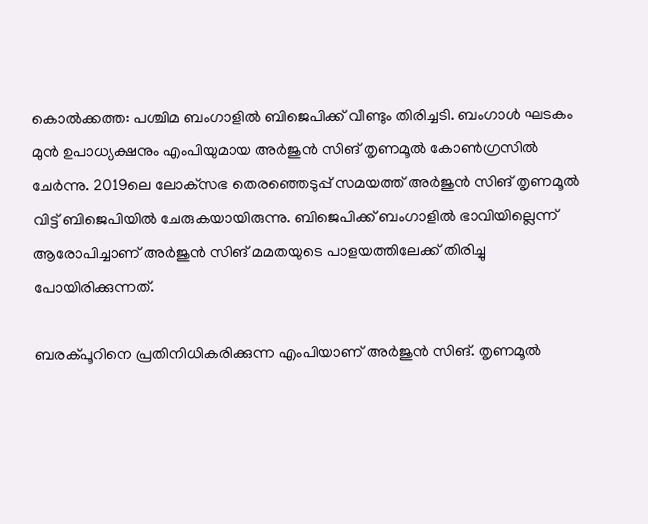കൊല്‍ക്കത്ത: പശ്ചിമ ബംഗാളില്‍ ബിജെപിക്ക് വീണ്ടും തിരിച്ചടി. ബംഗാള്‍ ഘടകം മുന്‍ ഉപാധ്യക്ഷനും എംപിയുമായ അര്‍ജുന്‍ സിങ് തൃണമൂല്‍ കോണ്‍ഗ്രസില്‍ ചേര്‍ന്നു. 2019ലെ ലോക്‌സഭ തെരഞ്ഞെടുപ്പ് സമയത്ത് അര്‍ജുന്‍ സിങ് തൃണമൂല്‍ വിട്ട് ബിജെപിയില്‍ ചേരുകയായിരുന്നു. ബിജെപിക്ക് ബംഗാളില്‍ ഭാവിയില്ലെന്ന് ആരോപിച്ചാണ് അര്‍ജുന്‍ സിങ് മമതയുടെ പാളയത്തിലേക്ക് തിരിച്ചു പോയിരിക്കുന്നത്.

ബരക്പൂറിനെ പ്രതിനിധികരിക്കുന്ന എംപിയാണ് അര്‍ജുന്‍ സിങ്. തൃണമൂല്‍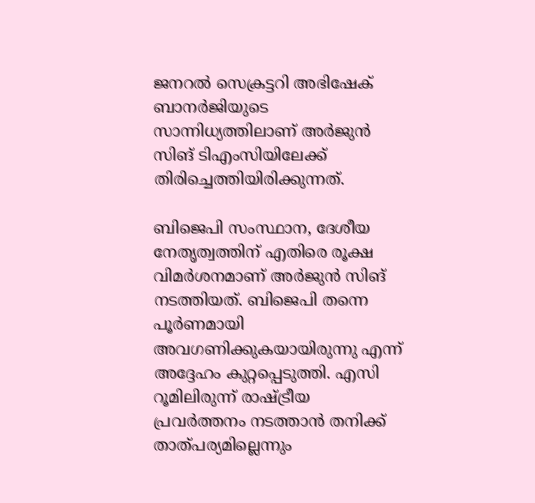ജനറല്‍ സെക്രട്ടറി അഭിഷേക് ബാനര്‍ജിയുടെ സാന്നിധ്യത്തിലാണ് അര്‍ജുന്‍ സിങ് ടിഎംസിയിലേക്ക് തിരിച്ചെത്തിയിരിക്കുന്നത്.

ബിജെപി സംസ്ഥാന, ദേശീയ നേതൃത്വത്തിന് എതിരെ രൂക്ഷ വിമര്‍ശനമാണ് അര്‍ജുന്‍ സിങ് നടത്തിയത്. ബിജെപി തന്നെ പൂര്‍ണമായി അവഗണിക്കുകയായിരുന്നു എന്ന് അദ്ദേഹം കുറ്റപ്പെടുത്തി. എസി റൂമിലിരുന്ന് രാഷ്ട്രീയ പ്രവര്‍ത്തനം നടത്താന്‍ തനിക്ക് താത്പര്യമില്ലെന്നും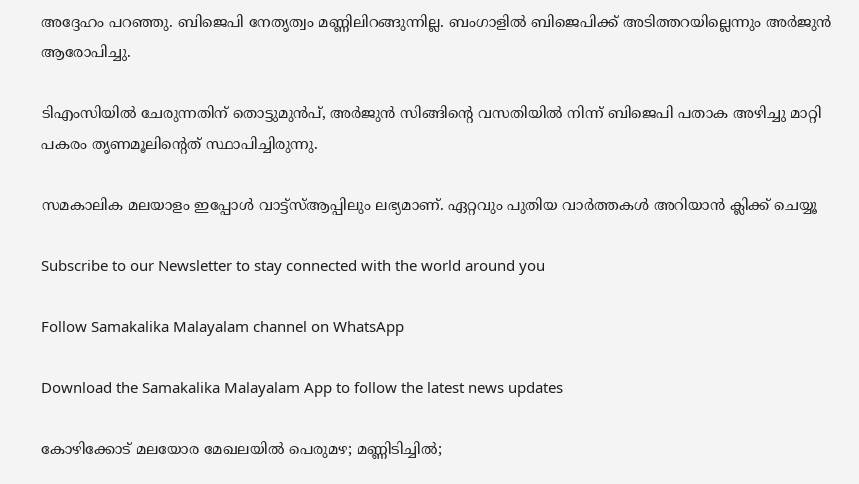അദ്ദേഹം പറഞ്ഞു. ബിജെപി നേതൃത്വം മണ്ണിലിറങ്ങുന്നില്ല. ബംഗാളില്‍ ബിജെപിക്ക് അടിത്തറയില്ലെന്നും അര്‍ജുന്‍ ആരോപിച്ചു.

ടിഎംസിയില്‍ ചേരുന്നതിന് തൊട്ടുമുന്‍പ്, അര്‍ജുന്‍ സിങ്ങിന്റെ വസതിയില്‍ നിന്ന് ബിജെപി പതാക അഴിച്ചു മാറ്റി പകരം തൃണമൂലിന്റെത് സ്ഥാപിച്ചിരുന്നു.

സമകാലിക മലയാളം ഇപ്പോള്‍ വാട്ട്‌സ്ആപ്പിലും ലഭ്യമാണ്. ഏറ്റവും പുതിയ വാര്‍ത്തകള്‍ അറിയാന്‍ ക്ലിക്ക് ചെയ്യൂ

Subscribe to our Newsletter to stay connected with the world around you

Follow Samakalika Malayalam channel on WhatsApp

Download the Samakalika Malayalam App to follow the latest news updates

കോഴിക്കോട് മലയോര മേഖലയില്‍ പെരുമഴ; മണ്ണിടിച്ചില്‍;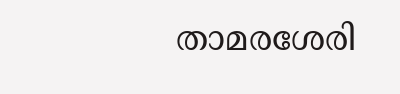താമരശേരി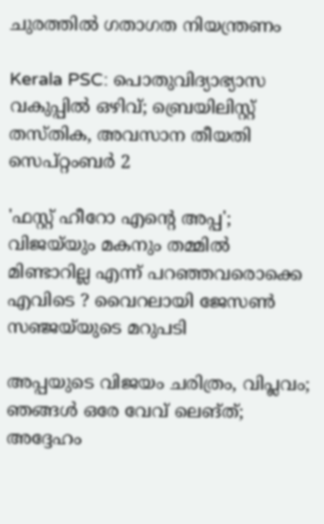ചുരത്തില്‍ ഗതാഗത നിയന്ത്രണം

Kerala PSC: പൊതുവിദ്യാഭ്യാസ വകുപ്പിൽ ഒഴിവ്; ബ്രെയിലിസ്റ്റ് തസ്തിക, അവസാന തീയതി സെപ്റ്റംബർ 2

'ഫസ്റ്റ് ഹീറോ എന്റെ അപ്പ'; വിജയ്‌യും മകനും തമ്മിൽ മിണ്ടാറില്ല എന്ന് പറഞ്ഞവരൊക്കെ എവിടെ ? വൈറലായി ജേസൺ സഞ്ജയ്‌യുടെ മറുപടി

അപ്പയുടെ വിജയം ചരിത്രം, വിപ്ലവം; ഞങ്ങള്‍ ഒരേ വേവ് ലെങ്ത്; അദ്ദേഹം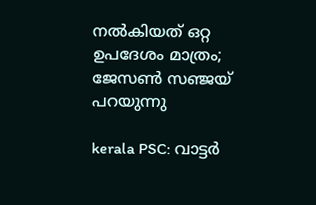നല്‍കിയത് ഒറ്റ ഉപദേശം മാത്രം; ജേസണ്‍ സഞ്ജയ് പറയുന്നു

kerala PSC: വാട്ടർ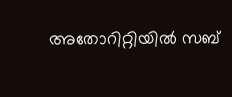അതോറിറ്റിയിൽ സബ്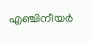എഞ്ചിനീയർ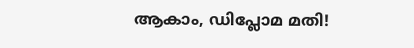ആകാം, ഡിപ്ലോമ മതി!